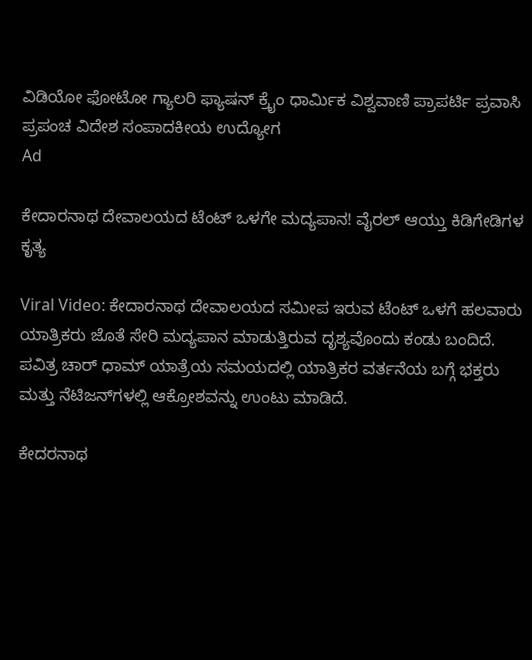ವಿಡಿಯೋ ಫೋಟೋ ಗ್ಯಾಲರಿ ಫ್ಯಾಷನ್ ಕ್ರೈಂ ಧಾರ್ಮಿಕ ವಿಶ್ವವಾಣಿ ಪ್ರಾಪರ್ಟಿ ಪ್ರವಾಸಿ ಪ್ರಪಂಚ ವಿದೇಶ ಸಂಪಾದಕೀಯ ಉದ್ಯೋಗ
Ad

ಕೇದಾರನಾಥ ದೇವಾಲಯದ ಟೆಂಟ್‌ ಒಳಗೇ ಮದ್ಯಪಾನ! ವೈರಲ್‌ ಆಯ್ತು ಕಿಡಿಗೇಡಿಗಳ ಕೃತ್ಯ

Viral Video: ಕೇದಾರನಾಥ ದೇವಾಲಯದ ಸಮೀಪ ಇರುವ ಟೆಂಟ್ ಒಳಗೆ ಹಲವಾರು ಯಾತ್ರಿಕರು ಜೊತೆ ಸೇರಿ ಮದ್ಯಪಾನ ಮಾಡುತ್ತಿರುವ ದೃಶ್ಯವೊಂದು ಕಂಡು ಬಂದಿದೆ. ಪವಿತ್ರ ಚಾರ್ ಧಾಮ್ ಯಾತ್ರೆಯ ಸಮಯದಲ್ಲಿ ಯಾತ್ರಿಕರ ವರ್ತನೆಯ ಬಗ್ಗೆ ಭಕ್ತರು ಮತ್ತು ನೆಟಿಜನ್‌ಗಳಲ್ಲಿ ಆಕ್ರೋಶವನ್ನು ಉಂಟು ಮಾಡಿದೆ.

ಕೇದರನಾಥ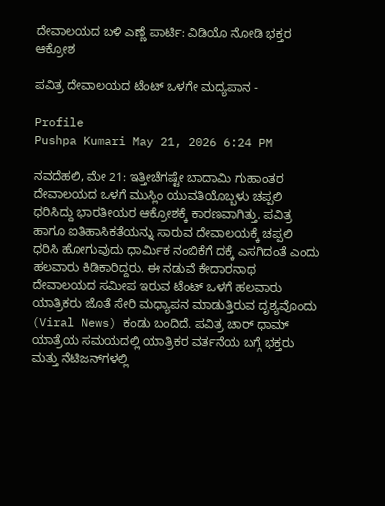ದೇವಾಲಯದ ಬಳಿ ಎಣ್ಣೆ ಪಾರ್ಟಿ: ವಿಡಿಯೊ ನೋಡಿ ಭಕ್ತರ ಆಕ್ರೋಶ

ಪವಿತ್ರ ದೇವಾಲಯದ ಟೆಂಟ್‌ ಒಳಗೇ ಮದ್ಯಪಾನ -

Profile
Pushpa Kumari May 21, 2026 6:24 PM

ನವದೆಹಲಿ, ಮೇ 21: ಇತ್ತೀಚೆಗಷ್ಟೇ ಬಾದಾಮಿ ಗುಹಾಂತರ ದೇವಾಲಯದ ಒಳಗೆ ಮುಸ್ಲಿಂ ಯುವತಿಯೊಬ್ಬಳು ಚಪ್ಪಲಿ ಧರಿಸಿದ್ದು ಭಾರತೀಯರ ಆಕ್ರೋಶಕ್ಕೆ ಕಾರಣವಾಗಿತ್ತು. ಪವಿತ್ರ ಹಾಗೂ ಐತಿಹಾಸಿಕತೆಯನ್ನು ಸಾರುವ ದೇವಾಲಯಕ್ಕೆ ಚಪ್ಪಲಿ ಧರಿಸಿ ಹೋಗುವುದು ಧಾರ್ಮಿಕ ನಂಬಿಕೆಗೆ ದಕ್ಕೆ ಎಸಗಿದಂತೆ ಎಂದು ಹಲವಾರು ಕಿಡಿಕಾರಿದ್ದರು‌. ಈ ನಡುವೆ ಕೇದಾರನಾಥ ದೇವಾಲಯದ ಸಮೀಪ ಇರುವ ಟೆಂಟ್ ಒಳಗೆ ಹಲವಾರು ಯಾತ್ರಿಕರು ಜೊತೆ ಸೇರಿ ಮಧ್ಯಾಪನ ಮಾಡುತ್ತಿರುವ ದೃಶ್ಯವೊಂದು (Viral News) ಕಂಡು ಬಂದಿದೆ. ಪವಿತ್ರ ಚಾರ್ ಧಾಮ್ ಯಾತ್ರೆಯ ಸಮಯದಲ್ಲಿ ಯಾತ್ರಿಕರ ವರ್ತನೆಯ ಬಗ್ಗೆ ಭಕ್ತರು ಮತ್ತು ನೆಟಿಜನ್‌ಗಳಲ್ಲಿ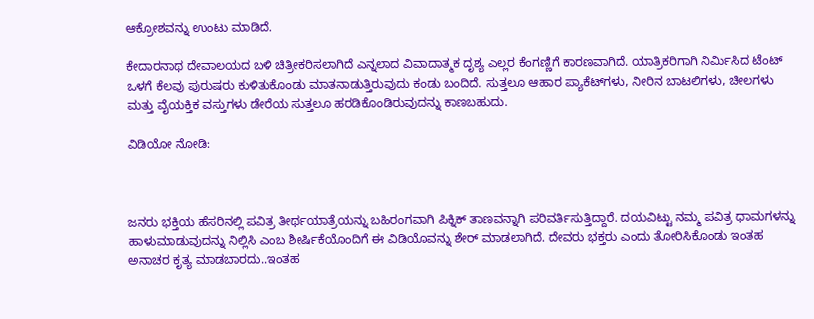ಆಕ್ರೋಶವನ್ನು ಉಂಟು ಮಾಡಿದೆ.

ಕೇದಾರನಾಥ ದೇವಾಲಯದ ಬಳಿ ಚಿತ್ರೀಕರಿಸಲಾಗಿದೆ ಎನ್ನಲಾದ ವಿವಾದಾತ್ಮಕ ದೃಶ್ಯ ಎಲ್ಲರ ಕೆಂಗಣ್ಣಿಗೆ ಕಾರಣವಾಗಿದೆ‌. ಯಾತ್ರಿಕರಿಗಾಗಿ ನಿರ್ಮಿಸಿದ ಟೆಂಟ್ ಒಳಗೆ ಕೆಲವು ಪುರುಷರು ಕುಳಿತುಕೊಂಡು ಮಾತನಾಡುತ್ತಿರುವುದು ಕಂಡು ಬಂದಿದೆ. ಸುತ್ತಲೂ ಆಹಾರ ಪ್ಯಾಕೆಟ್‌ಗಳು, ನೀರಿನ ಬಾಟಲಿಗಳು, ಚೀಲಗಳು ಮತ್ತು ವೈಯಕ್ತಿಕ ವಸ್ತುಗಳು ಡೇರೆಯ ಸುತ್ತಲೂ ಹರಡಿಕೊಂಡಿರುವುದನ್ನು ಕಾಣಬಹುದು.

ವಿಡಿಯೋ ನೋಡಿ:



ಜನರು ಭಕ್ತಿಯ ಹೆಸರಿನಲ್ಲಿ ಪವಿತ್ರ ತೀರ್ಥಯಾತ್ರೆಯನ್ನು ಬಹಿರಂಗವಾಗಿ ಪಿಕ್ನಿಕ್ ತಾಣವನ್ನಾಗಿ ಪರಿವರ್ತಿಸುತ್ತಿದ್ದಾರೆ. ದಯವಿಟ್ಟು ನಮ್ಮ ಪವಿತ್ರ ಧಾಮಗಳನ್ನು ಹಾಳುಮಾಡುವುದನ್ನು ನಿಲ್ಲಿಸಿ ಎಂಬ ಶೀರ್ಷಿಕೆಯೊಂದಿಗೆ ಈ ವಿಡಿಯೊವನ್ನು ಶೇರ್ ಮಾಡಲಾಗಿದೆ. ದೇವರು ಭಕ್ತರು ಎಂದು ತೋರಿಸಿಕೊಂಡು ಇಂತಹ ಅನಾಚರ ಕೃತ್ಯ ಮಾಡಬಾರದು..ಇಂತಹ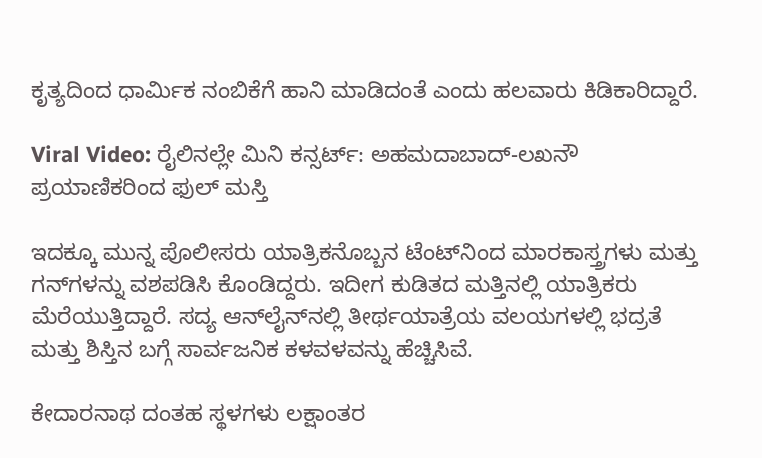ಕೃತ್ಯದಿಂದ ಧಾರ್ಮಿಕ ನಂಬಿಕೆಗೆ ಹಾನಿ ಮಾಡಿದಂತೆ ಎಂದು ಹಲವಾರು ಕಿಡಿಕಾರಿದ್ದಾರೆ.

Viral Video: ರೈಲಿನಲ್ಲೇ ಮಿನಿ ಕನ್ಸರ್ಟ್: ಅಹಮದಾಬಾದ್-ಲಖನೌ ಪ್ರಯಾಣಿಕರಿಂದ ಫುಲ್ ಮಸ್ತಿ

ಇದಕ್ಕೂ ಮುನ್ನ ಪೊಲೀಸರು ಯಾತ್ರಿಕನೊಬ್ಬನ ಟೆಂಟ್‌ನಿಂದ ಮಾರಕಾಸ್ತ್ರಗಳು ಮತ್ತು ಗನ್‌ಗಳನ್ನು ವಶಪಡಿಸಿ ಕೊಂಡಿದ್ದರು. ಇದೀಗ ಕುಡಿತದ ಮತ್ತಿನಲ್ಲಿ ಯಾತ್ರಿಕರು ಮೆರೆಯುತ್ತಿದ್ದಾರೆ. ಸದ್ಯ ಆನ್‌ಲೈನ್‌ನಲ್ಲಿ ತೀರ್ಥಯಾತ್ರೆಯ ವಲಯಗಳಲ್ಲಿ ಭದ್ರತೆ ಮತ್ತು ಶಿಸ್ತಿನ ಬಗ್ಗೆ ಸಾರ್ವಜನಿಕ ಕಳವಳವನ್ನು ಹೆಚ್ಚಿಸಿವೆ.

ಕೇದಾರನಾಥ ದಂತಹ ಸ್ಥಳಗಳು ಲಕ್ಷಾಂತರ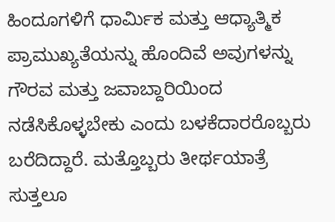ಹಿಂದೂಗಳಿಗೆ ಧಾರ್ಮಿಕ ಮತ್ತು ಆಧ್ಯಾತ್ಮಿಕ ಪ್ರಾಮುಖ್ಯತೆಯನ್ನು ಹೊಂದಿವೆ ಅವುಗಳನ್ನು ಗೌರವ ಮತ್ತು ಜವಾಬ್ದಾರಿಯಿಂದ ನಡೆಸಿಕೊಳ್ಳಬೇಕು ಎಂದು ಬಳಕೆದಾರರೊಬ್ಬರು ಬರೆದಿದ್ದಾರೆ. ಮತ್ತೊಬ್ಬರು ತೀರ್ಥಯಾತ್ರೆ ಸುತ್ತಲೂ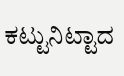ಕಟ್ಟುನಿಟ್ಟಾದ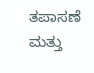ತಪಾಸಣೆ ಮತ್ತು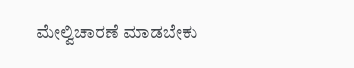ಮೇಲ್ವಿಚಾರಣೆ ಮಾಡಬೇಕು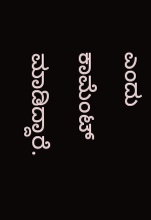ಎಂದು ಕಾಮೆಂಟ್ ಮಾಡಿದ್ದಾರೆ.